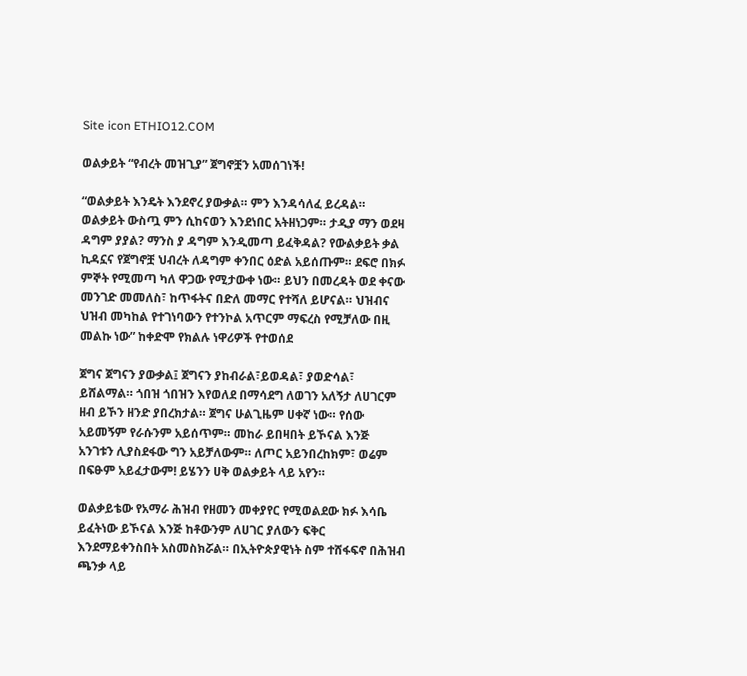Site icon ETHIO12.COM

ወልቃይት “የብረት መዝጊያ” ጀግኖቿን አመሰገነች!

“ወልቃይት እንዴት እንደኖረ ያውቃል። ምን እንዳሳለፈ ይረዳል። ወልቃይት ውስጧ ምን ሲከናወን እንደነበር አትዘነጋም። ታዲያ ማን ወደዛ ዳግም ያያል? ማንስ ያ ዳግም እንዲመጣ ይፈቅዳል? የውልቃይት ቃል ኪዳኗና የጀግኖቿ ህብረት ለዳግም ቀንበር ዕድል አይሰጡም። ደፍሮ በክፉ ምኞት የሚመጣ ካለ ዋጋው የሚታውቀ ነው። ይህን በመረዳት ወደ ቀናው መንገድ መመለስ፣ ከጥፋትና በድለ መማር የተሻለ ይሆናል። ህዝብና ህዝብ መካከል የተገነባውን የተንኮል አጥርም ማፍረስ የሚቻለው በዚ መልኩ ነው” ከቀድሞ የክልሉ ነዋሪዎች የተወሰደ

ጀግና ጀግናን ያውቃል፤ ጀግናን ያከብራል፣ይወዳል፣ ያወድሳል፣ ይሸልማል። ጎበዝ ጎበዝን እየወለደ በማሳደግ ለወገን አለኝታ ለሀገርም ዘብ ይኾን ዘንድ ያበረክታል። ጀግና ሁልጊዜም ሀቀኛ ነው። የሰው አይመኝም የራሱንም አይሰጥም። መከራ ይበዛበት ይኾናል እንጅ አንገቱን ሊያስደፋው ግን አይቻለውም። ለጦር አይንበረከክም፣ ወሬም በፍፁም አይፈታውም! ይሄንን ሀቅ ወልቃይት ላይ አየን።

ወልቃይቴው የአማራ ሕዝብ የዘመን መቀያየር የሚወልደው ክፉ እሳቤ ይፈትነው ይኾናል እንጅ ከቶውንም ለሀገር ያለውን ፍቅር እንደማይቀንስበት አስመስክሯል። በኢትዮጵያዊነት ስም ተሸፋፍኖ በሕዝብ ጫንቃ ላይ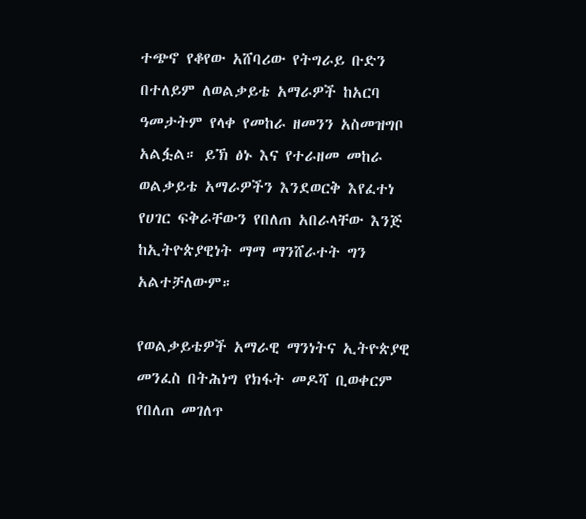ተጭኖ የቆየው አሸባሪው የትግራይ ቡድን በተለይም ለወልቃይቴ አማራዎች ከአርባ ዓመታትም የላቀ የመከራ ዘመንን አስመዝግቦ አልፏል። ይኽ ፅኑ እና የተራዘመ መከራ ወልቃይቴ አማራዎችን እንደወርቅ እየፈተነ የሀገር ፍቅራቸውን የበለጠ አበራላቸው እንጅ ከኢትዮጵያዊነት ማማ ማንሸራተት ግን አልተቻለውም።

የወልቃይቴዎች አማራዊ ማንነትና ኢትዮጵያዊ መንፈስ በትሕነግ የክፋት መዶሻ ቢወቀርም የበለጠ መገለጥ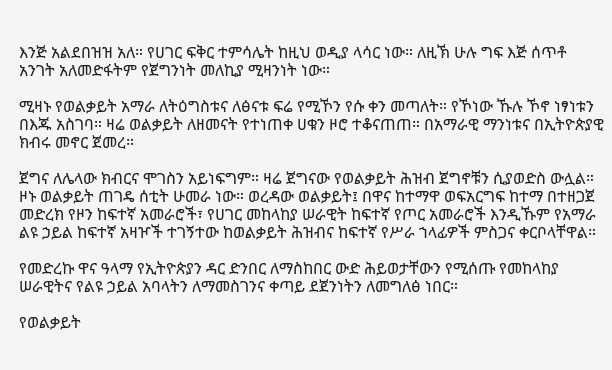እንጅ አልደበዝዝ አለ። የሀገር ፍቅር ተምሳሌት ከዚህ ወዲያ ላሳር ነው። ለዚኽ ሁሉ ግፍ እጅ ሰጥቶ አንገት አለመድፋትም የጀግንነት መለኪያ ሚዛንነት ነው።

ሚዛኑ የወልቃይት አማራ ለትዕግስቱና ለፅናቱ ፍሬ የሚኾን የሱ ቀን መጣለት። የኾነው ኹሉ ኾኖ ነፃነቱን በእጁ አስገባ። ዛሬ ወልቃይት ለዘመናት የተነጠቀ ሀቁን ዞሮ ተቆናጠጠ። በአማራዊ ማንነቱና በኢትዮጵያዊ ክብሩ መኖር ጀመረ።

ጀግና ለሌላው ክብርና ሞገስን አይነፍግም። ዛሬ ጀግናው የወልቃይት ሕዝብ ጀግኖቹን ሲያወድስ ውሏል። ዞኑ ወልቃይት ጠገዴ ሰቲት ሁመራ ነው። ወረዳው ወልቃይት፤ በዋና ከተማዋ ወፍአርግፍ ከተማ በተዘጋጀ መድረክ የዞን ከፍተኛ አመራሮች፣ የሀገር መከላከያ ሠራዊት ከፍተኛ የጦር አመራሮች እንዲኹም የአማራ ልዩ ኃይል ከፍተኛ አዛዦች ተገኝተው ከወልቃይት ሕዝብና ከፍተኛ የሥራ ኀላፊዎች ምስጋና ቀርቦላቸዋል።

የመድረኩ ዋና ዓላማ የኢትዮጵያን ዳር ድንበር ለማስከበር ውድ ሕይወታቸውን የሚሰጡ የመከላከያ ሠራዊትና የልዩ ኃይል አባላትን ለማመስገንና ቀጣይ ደጀንነትን ለመግለፅ ነበር።

የወልቃይት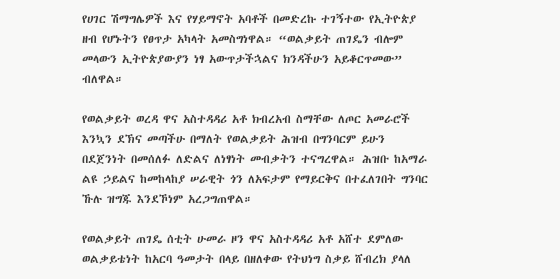የሀገር ሽማግሌዎች እና የሃይማኖት አባቶች በመድረኩ ተገኝተው የኢትዮጵያ ዘብ የሆኑትን የፀጥታ አካላት አመስግነዋል። “ወልቃይት ጠገዴን ብሎም መላውን ኢትዮጵያውያን ነፃ አውጥታችኋልና ክንዳችሁን አይቆርጥመው” ብለዋል።

የወልቃይት ወረዳ ዋና አስተዳዳሪ አቶ ክብረአብ ስማቸው ለጦር አመራሮች እንኳን ደኽና መጣችሁ በማለት የወልቃይት ሕዝብ በግንባርም ይሁን በደጀንነት በመሰለፉ ለድልና ለነፃነት መብቃትን ተናግረዋል። ሕዝቡ ከአማራ ልዩ ኃይልና ከመከላከያ ሠራዊት ጎን ለአፍታም የማይርቅና በተፈለገበት ግንባር ኹሉ ዝግጁ እንደኾነም አረጋግጠዋል።

የወልቃይት ጠገዴ ሰቲት ሁመራ ዞን ዋና አስተዳዳሪ አቶ አሸተ ደምለው ወልቃይቴነት ከአርባ ዓመታት በላይ በዘለቀው የትህነግ ስቃይ ሸብረክ ያላለ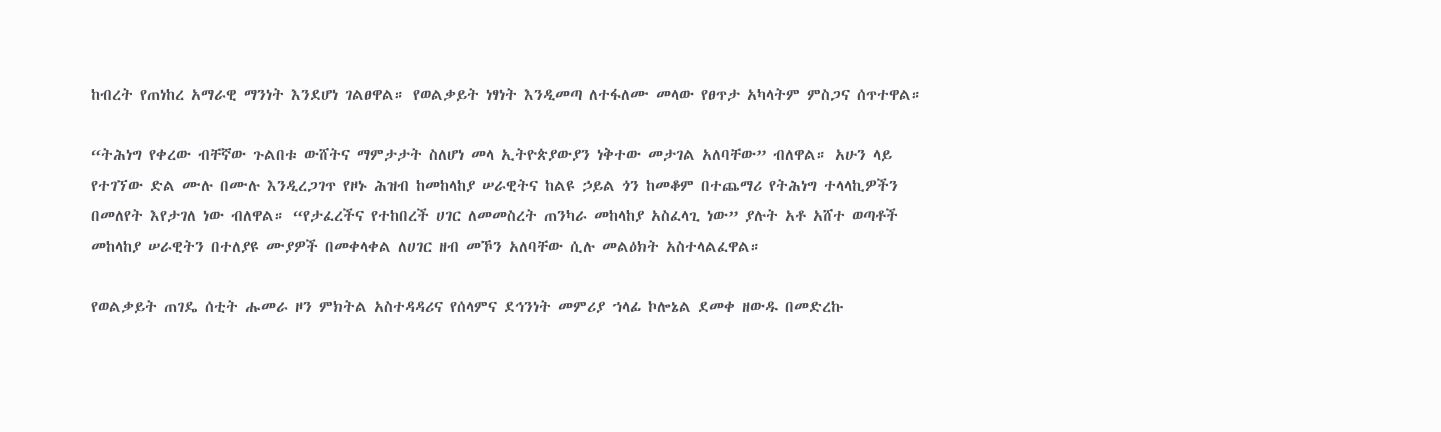ከብረት የጠነከረ አማራዊ ማንነት እንደሆነ ገልፀዋል። የወልቃይት ነፃነት እንዲመጣ ለተፋለሙ መላው የፀጥታ አካላትም ምስጋና ሰጥተዋል።

“ትሕነግ የቀረው ብቸኛው ጉልበቱ ውሸትና ማምታታት ስለሆነ መላ ኢትዮጵያውያን ነቅተው መታገል አለባቸው” ብለዋል። አሁን ላይ የተገኘው ድል ሙሉ በሙሉ እንዲረጋገጥ የዞኑ ሕዝብ ከመከላከያ ሠራዊትና ከልዩ ኃይል ጎን ከመቆም በተጨማሪ የትሕነግ ተላላኪዎችን በመለየት እየታገለ ነው ብለዋል። “የታፈረችና የተከበረች ሀገር ለመመስረት ጠንካራ መከላከያ አስፈላጊ ነው” ያሉት አቶ አሸተ ወጣቶች መከላከያ ሠራዊትን በተለያዩ ሙያዎች በመቀላቀል ለሀገር ዘብ መኾን አለባቸው ሲሉ መልዕክት አስተላልፈዋል።

የወልቃይት ጠገዴ ሰቲት ሑመራ ዞን ምክትል አስተዳዳሪና የሰላምና ደኅንነት መምሪያ ኀላፊ ኮሎኔል ደመቀ ዘውዱ በመድረኩ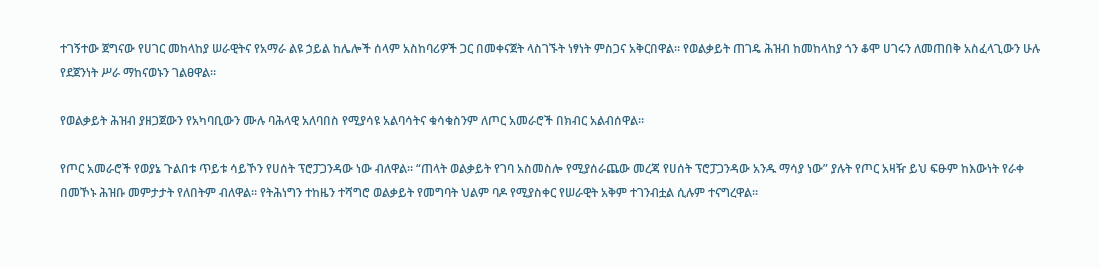ተገኝተው ጀግናው የሀገር መከላከያ ሠራዊትና የአማራ ልዩ ኃይል ከሌሎች ሰላም አስከባሪዎች ጋር በመቀናጀት ላስገኙት ነፃነት ምስጋና አቅርበዋል። የወልቃይት ጠገዴ ሕዝብ ከመከላከያ ጎን ቆሞ ሀገሩን ለመጠበቅ አስፈላጊውን ሁሉ የደጀንነት ሥራ ማከናወኑን ገልፀዋል።

የወልቃይት ሕዝብ ያዘጋጀውን የአካባቢውን ሙሉ ባሕላዊ አለባበስ የሚያሳዩ አልባሳትና ቁሳቁስንም ለጦር አመራሮች በክብር አልብሰዋል።

የጦር አመራሮች የወያኔ ጉልበቱ ጥይቱ ሳይኾን የሀሰት ፕሮፓጋንዳው ነው ብለዋል። “ጠላት ወልቃይት የገባ አስመስሎ የሚያሰራጨው መረጃ የሀሰት ፕሮፓጋንዳው አንዱ ማሳያ ነው” ያሉት የጦር አዛዥ ይህ ፍፁም ከእውነት የራቀ በመኾኑ ሕዝቡ መምታታት የለበትም ብለዋል። የትሕነግን ተከዜን ተሻግሮ ወልቃይት የመግባት ህልም ባዶ የሚያስቀር የሠራዊት አቅም ተገንብቷል ሲሉም ተናግረዋል።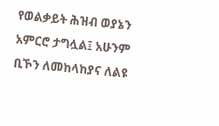የወልቃይት ሕዝብ ወያኔን አምርሮ ታግሏል፤ አሁንም ቢኾን ለመከላከያና ለልዩ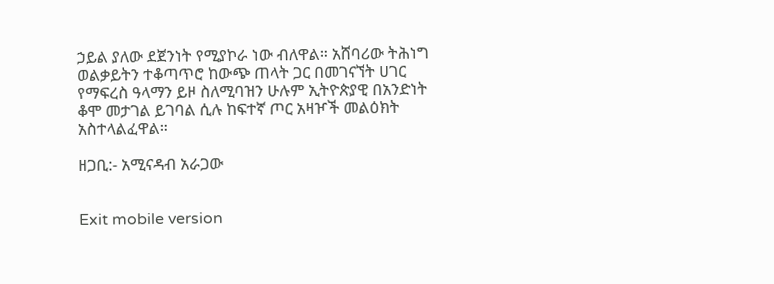ኃይል ያለው ደጀንነት የሚያኮራ ነው ብለዋል። አሸባሪው ትሕነግ ወልቃይትን ተቆጣጥሮ ከውጭ ጠላት ጋር በመገናኘት ሀገር የማፍረስ ዓላማን ይዞ ስለሚባዝን ሁሉም ኢትዮጵያዊ በአንድነት ቆሞ መታገል ይገባል ሲሉ ከፍተኛ ጦር አዛዦች መልዕክት አስተላልፈዋል።

ዘጋቢ:- አሚናዳብ አራጋው


Exit mobile version